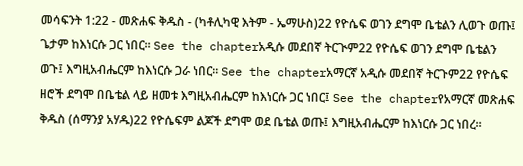መሳፍንት 1:22 - መጽሐፍ ቅዱስ - (ካቶሊካዊ እትም - ኤማሁስ)22 የዮሴፍ ወገን ደግሞ ቤቴልን ሊወጉ ወጡ፤ ጌታም ከእነርሱ ጋር ነበር። See the chapterአዲሱ መደበኛ ትርጒም22 የዮሴፍ ወገን ደግሞ ቤቴልን ወጉ፤ እግዚአብሔርም ከእነርሱ ጋራ ነበር። See the chapterአማርኛ አዲሱ መደበኛ ትርጉም22 የዮሴፍ ዘሮች ደግሞ በቤቴል ላይ ዘመቱ እግዚአብሔርም ከእነርሱ ጋር ነበር፤ See the chapterየአማርኛ መጽሐፍ ቅዱስ (ሰማንያ አሃዱ)22 የዮሴፍም ልጆች ደግሞ ወደ ቤቴል ወጡ፤ እግዚአብሔርም ከእነርሱ ጋር ነበረ።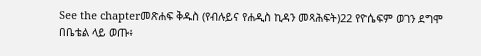See the chapterመጽሐፍ ቅዱስ (የብሉይና የሐዲስ ኪዳን መጻሕፍት)22 የዮሴፍም ወገን ደግሞ በቤቴል ላይ ወጡ፥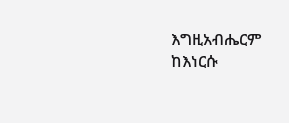እግዚአብሔርም ከእነርሱ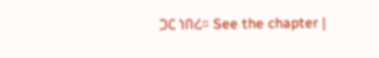ጋር ነበረ። See the chapter |